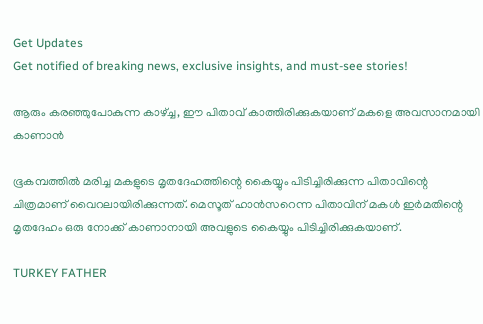Get Updates
Get notified of breaking news, exclusive insights, and must-see stories!

ആരും കരഞ്ഞുപോകുന്ന കാഴ്ച്ച, ഈ പിതാവ് കാത്തിരിക്കുകയാണ് മകളെ അവസാനമായി കാണാന്‍

ഭൂകമ്പത്തില്‍ മരിച്ച മകളുടെ മൃതദേഹത്തിന്റെ കൈയ്യും പിടിച്ചിരിക്കുന്ന പിതാവിന്റെ ചിത്രമാണ് വൈറലായിരിക്കുന്നത്. മെസൂത് ഹാന്‍സറെന്ന പിതാവിന് മകള്‍ ഇര്‍മതിന്റെ മൃതദേഹം ഒരു നോക്ക് കാണാനായി അവളുടെ കൈയ്യും പിടിച്ചിരിക്കുകയാണ്.

TURKEY FATHER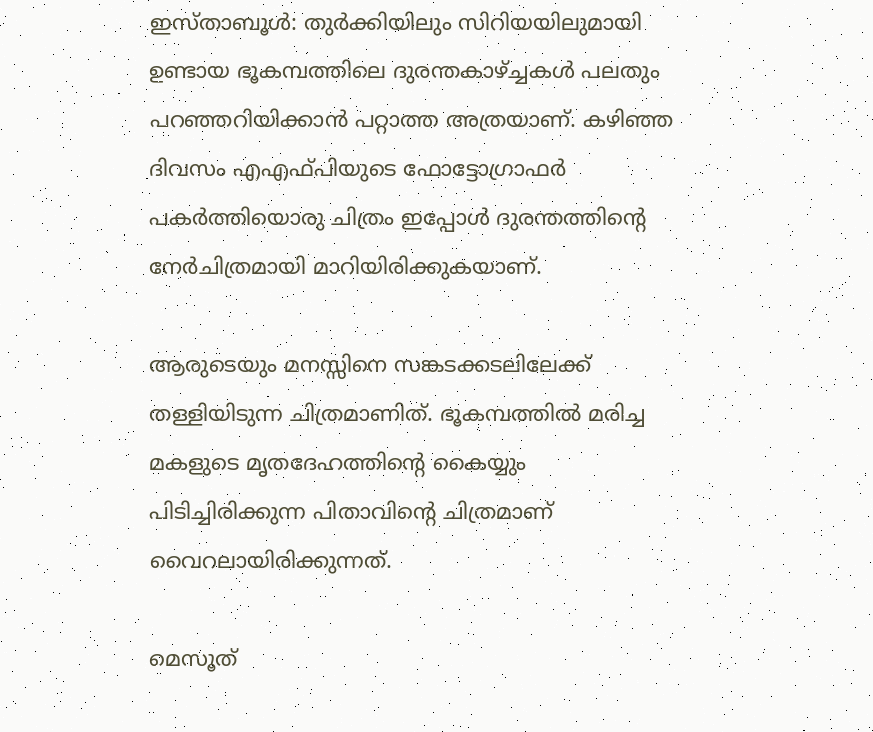ഇസ്താബൂള്‍: തുര്‍ക്കിയിലും സിറിയയിലുമായി ഉണ്ടായ ഭൂകമ്പത്തിലെ ദുരന്തകാഴ്ച്ചകള്‍ പലതും പറഞ്ഞറിയിക്കാന്‍ പറ്റാത്ത അത്രയാണ്. കഴിഞ്ഞ ദിവസം എഎഫ്പിയുടെ ഫോട്ടോഗ്രാഫര്‍ പകര്‍ത്തിയൊരു ചിത്രം ഇപ്പോള്‍ ദുരന്തത്തിന്റെ നേര്‍ചിത്രമായി മാറിയിരിക്കുകയാണ്.

ആരുടെയും മനസ്സിനെ സങ്കടക്കടലിലേക്ക് തള്ളിയിടുന്ന ചിത്രമാണിത്. ഭൂകമ്പത്തില്‍ മരിച്ച മകളുടെ മൃതദേഹത്തിന്റെ കൈയ്യും പിടിച്ചിരിക്കുന്ന പിതാവിന്റെ ചിത്രമാണ് വൈറലായിരിക്കുന്നത്.

മെസൂത്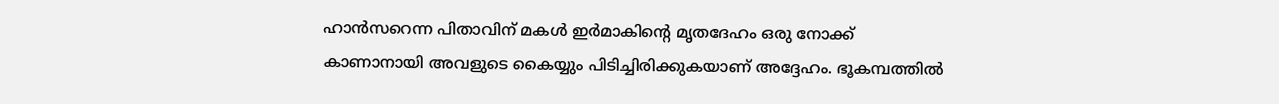ഹാന്‍സറെന്ന പിതാവിന് മകള്‍ ഇര്‍മാകിന്റെ മൃതദേഹം ഒരു നോക്ക് കാണാനായി അവളുടെ കൈയ്യും പിടിച്ചിരിക്കുകയാണ് അദ്ദേഹം. ഭൂകമ്പത്തില്‍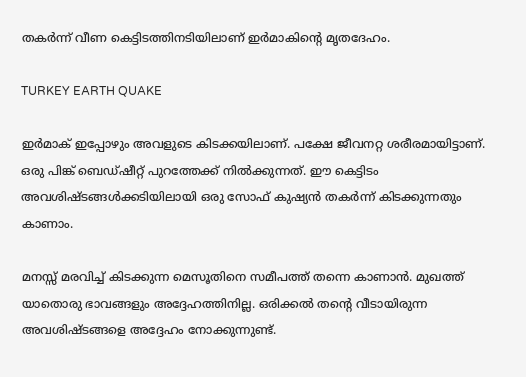തകര്‍ന്ന് വീണ കെട്ടിടത്തിനടിയിലാണ് ഇര്‍മാകിന്റെ മൃതദേഹം.

TURKEY EARTH QUAKE

ഇര്‍മാക് ഇപ്പോഴും അവളുടെ കിടക്കയിലാണ്. പക്ഷേ ജീവനറ്റ ശരീരമായിട്ടാണ്. ഒരു പിങ്ക് ബെഡ്ഷീറ്റ് പുറത്തേക്ക് നില്‍ക്കുന്നത്. ഈ കെട്ടിടം അവശിഷ്ടങ്ങള്‍ക്കടിയിലായി ഒരു സോഫ് കുഷ്യന്‍ തകര്‍ന്ന് കിടക്കുന്നതും കാണാം.

മനസ്സ് മരവിച്ച് കിടക്കുന്ന മെസൂതിനെ സമീപത്ത് തന്നെ കാണാന്‍. മുഖത്ത് യാതൊരു ഭാവങ്ങളും അദ്ദേഹത്തിനില്ല. ഒരിക്കല്‍ തന്റെ വീടായിരുന്ന അവശിഷ്ടങ്ങളെ അദ്ദേഹം നോക്കുന്നുണ്ട്.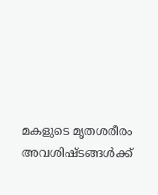മകളുടെ മൃതശരീരം അവശിഷ്ടങ്ങള്‍ക്ക്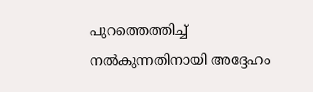പുറത്തെത്തിച്ച് നല്‍കുന്നതിനായി അദ്ദേഹം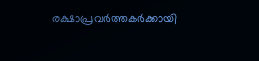രക്ഷാപ്രവര്‍ത്തകര്‍ക്കായി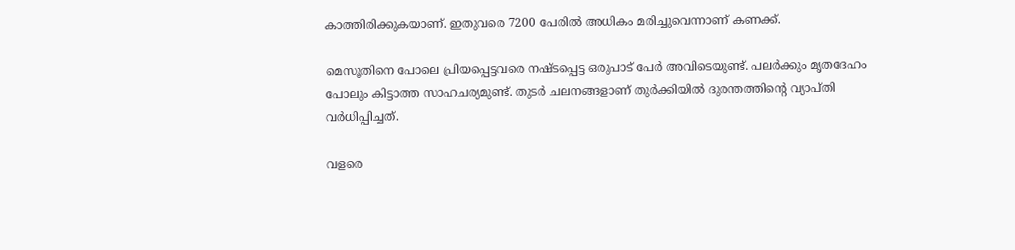കാത്തിരിക്കുകയാണ്. ഇതുവരെ 7200 പേരില്‍ അധികം മരിച്ചുവെന്നാണ് കണക്ക്.

മെസൂതിനെ പോലെ പ്രിയപ്പെട്ടവരെ നഷ്ടപ്പെട്ട ഒരുപാട് പേര്‍ അവിടെയുണ്ട്. പലര്‍ക്കും മൃതദേഹം പോലും കിട്ടാത്ത സാഹചര്യമുണ്ട്. തുടര്‍ ചലനങ്ങളാണ് തുര്‍ക്കിയില്‍ ദുരന്തത്തിന്റെ വ്യാപ്തി വര്‍ധിപ്പിച്ചത്.

വളരെ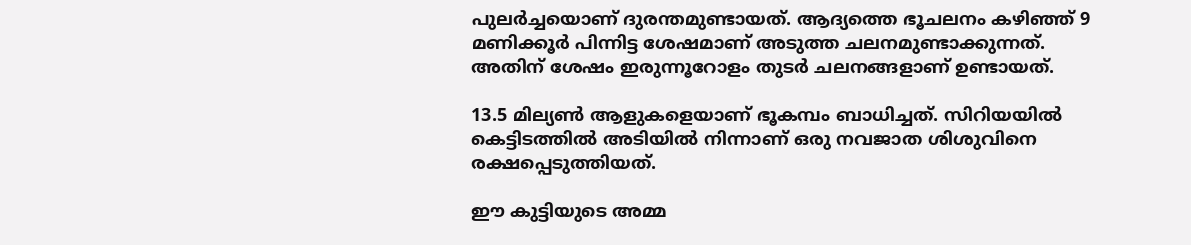പുലര്‍ച്ചയൊണ് ദുരന്തമുണ്ടായത്. ആദ്യത്തെ ഭൂചലനം കഴിഞ്ഞ് 9 മണിക്കൂര്‍ പിന്നിട്ട ശേഷമാണ് അടുത്ത ചലനമുണ്ടാക്കുന്നത്. അതിന് ശേഷം ഇരുന്നൂറോളം തുടര്‍ ചലനങ്ങളാണ് ഉണ്ടായത്.

13.5 മില്യണ്‍ ആളുകളെയാണ് ഭൂകമ്പം ബാധിച്ചത്. സിറിയയില്‍ കെട്ടിടത്തില്‍ അടിയില്‍ നിന്നാണ് ഒരു നവജാത ശിശുവിനെ രക്ഷപ്പെടുത്തിയത്.

ഈ കുട്ടിയുടെ അമ്മ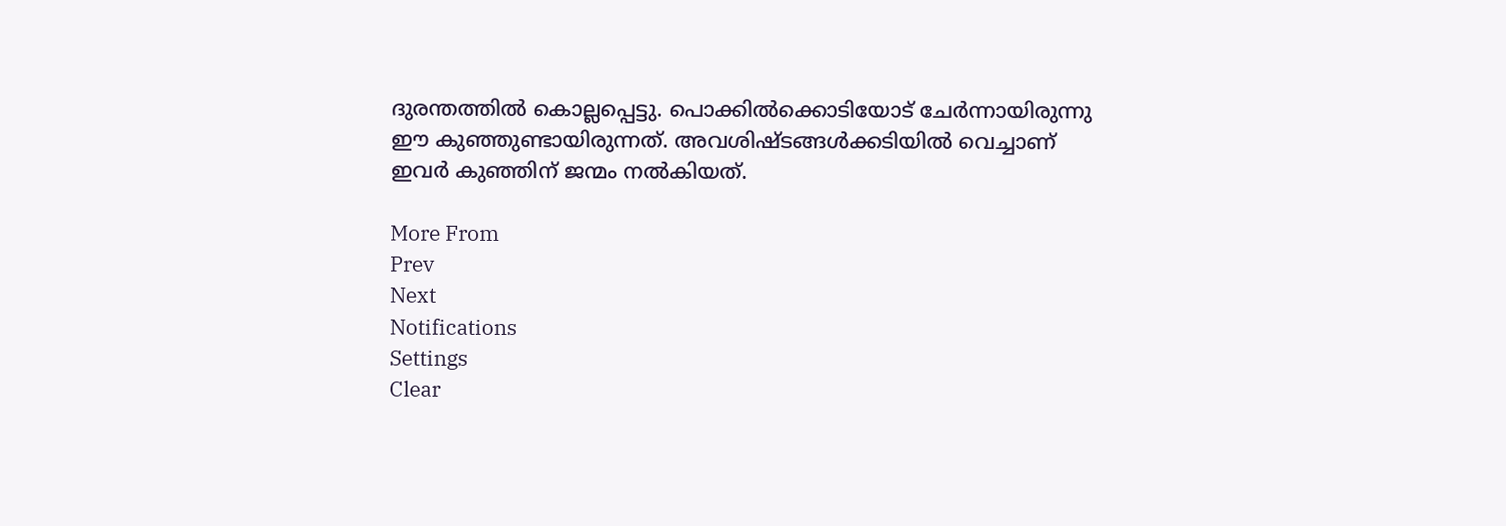ദുരന്തത്തില്‍ കൊല്ലപ്പെട്ടു. പൊക്കില്‍ക്കൊടിയോട് ചേര്‍ന്നായിരുന്നു ഈ കുഞ്ഞുണ്ടായിരുന്നത്. അവശിഷ്ടങ്ങള്‍ക്കടിയില്‍ വെച്ചാണ് ഇവര്‍ കുഞ്ഞിന് ജന്മം നല്‍കിയത്.

More From
Prev
Next
Notifications
Settings
Clear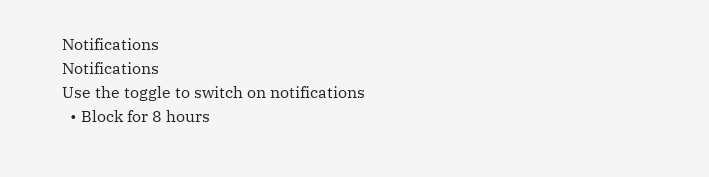Notifications
Notifications
Use the toggle to switch on notifications
  • Block for 8 hours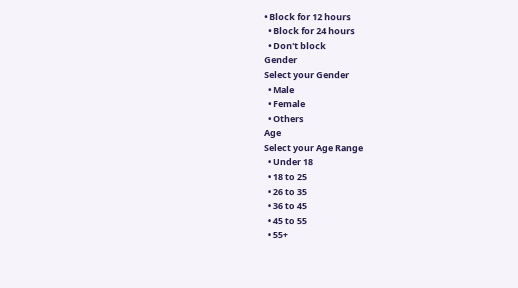• Block for 12 hours
  • Block for 24 hours
  • Don't block
Gender
Select your Gender
  • Male
  • Female
  • Others
Age
Select your Age Range
  • Under 18
  • 18 to 25
  • 26 to 35
  • 36 to 45
  • 45 to 55
  • 55+